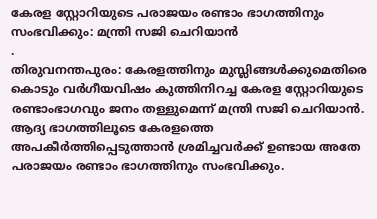കേരള സ്റ്റോറിയുടെ പരാജയം രണ്ടാം ഭാഗത്തിനും സംഭവിക്കും: മന്ത്രി സജി ചെറിയാൻ
.
തിരുവനന്തപുരം: കേരളത്തിനും മുസ്ലിങ്ങൾക്കുമെതിരെ കൊടും വർഗീയവിഷം കുത്തിനിറച്ച കേരള സ്റ്റോറിയുടെ രണ്ടാംഭാഗവും ജനം തള്ളുമെന്ന് മന്ത്രി സജി ചെറിയാൻ. ആദ്യ ഭാഗത്തിലൂടെ കേരളത്തെ അപകീർത്തിപ്പെടുത്താൻ ശ്രമിച്ചവർക്ക് ഉണ്ടായ അതേ പരാജയം രണ്ടാം ഭാഗത്തിനും സംഭവിക്കും.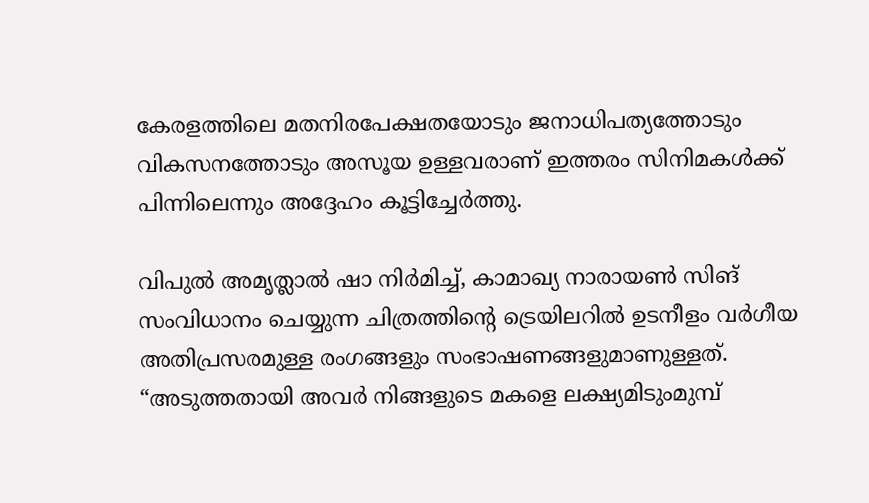കേരളത്തിലെ മതനിരപേക്ഷതയോടും ജനാധിപത്യത്തോടും വികസനത്തോടും അസൂയ ഉള്ളവരാണ് ഇത്തരം സിനിമകൾക്ക് പിന്നിലെന്നും അദ്ദേഹം കൂട്ടിച്ചേർത്തു.

വിപുൽ അമൃത്ലാൽ ഷാ നിർമിച്ച്, കാമാഖ്യ നാരായൺ സിങ് സംവിധാനം ചെയ്യുന്ന ചിത്രത്തിന്റെ ട്രെയിലറിൽ ഉടനീളം വർഗീയ അതിപ്രസരമുള്ള രംഗങ്ങളും സംഭാഷണങ്ങളുമാണുള്ളത്. “അടുത്തതായി അവർ നിങ്ങളുടെ മകളെ ലക്ഷ്യമിടുംമുമ്പ്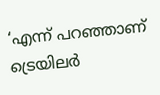‘എന്ന് പറഞ്ഞാണ് ട്രെയിലർ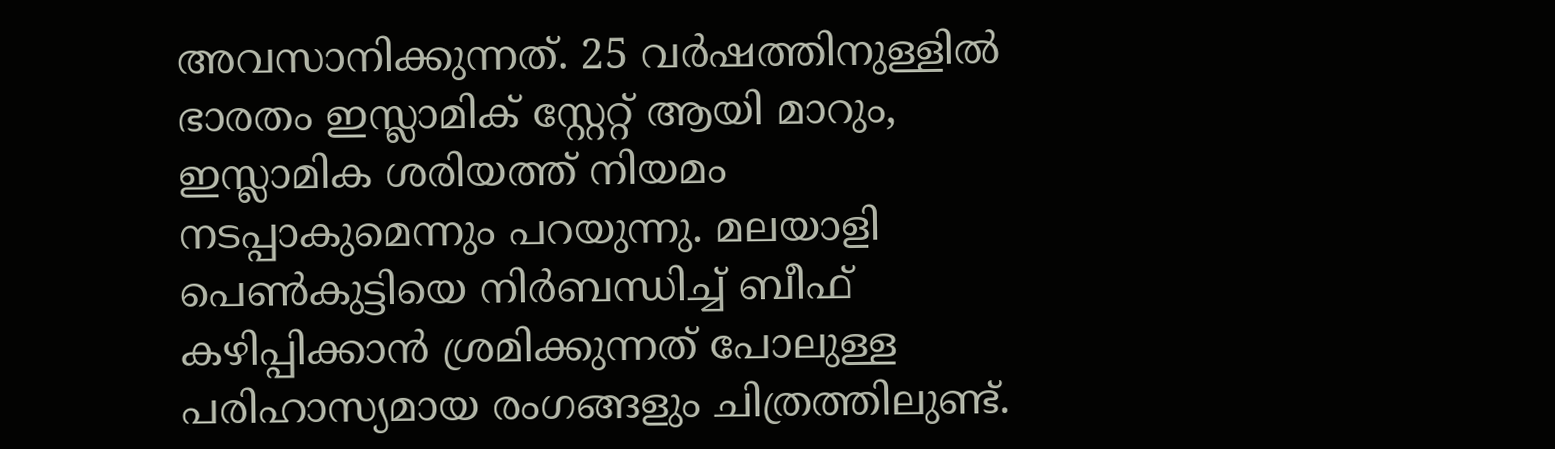അവസാനിക്കുന്നത്. 25 വർഷത്തിനുള്ളിൽ ഭാരതം ഇസ്ലാമിക് സ്റ്റേറ്റ് ആയി മാറും, ഇസ്ലാമിക ശരിയത്ത് നിയമം നടപ്പാകുമെന്നും പറയുന്നു. മലയാളി പെൺകുട്ടിയെ നിർബന്ധിച്ച് ബീഫ് കഴിപ്പിക്കാൻ ശ്രമിക്കുന്നത് പോലുള്ള പരിഹാസ്യമായ രംഗങ്ങളും ചിത്രത്തിലുണ്ട്.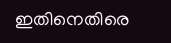ഇതിനെതിരെ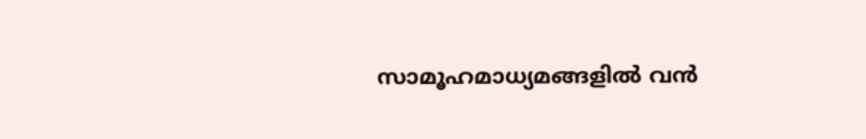സാമൂഹമാധ്യമങ്ങളിൽ വൻ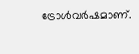ട്രോൾവർഷമാണ്.